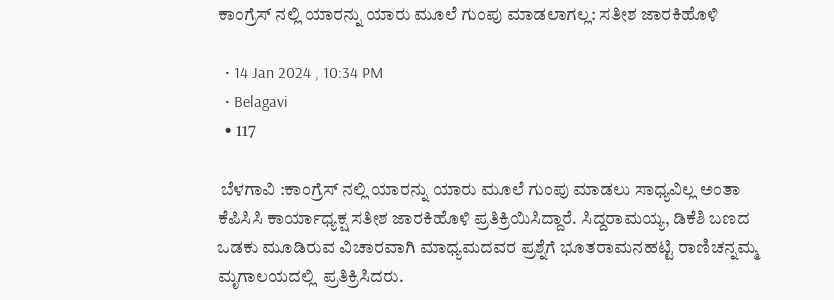ಕಾಂಗ್ರೆಸ್ ನಲ್ಲಿ ಯಾರನ್ನು ಯಾರು ಮೂಲೆ ಗುಂಪು ಮಾಡಲಾಗಲ್ಲ: ಸತೀಶ ಜಾರಕಿಹೊಳಿ

  • 14 Jan 2024 , 10:34 PM
  • Belagavi
  • 117

 ಬೆಳಗಾವಿ :ಕಾಂಗ್ರೆಸ್ ನಲ್ಲಿ ಯಾರನ್ನು ಯಾರು ಮೂಲೆ ಗುಂಪು ಮಾಡಲು ಸಾಧ್ಯವಿಲ್ಲ ಅಂತಾ ಕೆಪಿಸಿಸಿ ಕಾರ್ಯಾಧ್ಯಕ್ಷ ಸತೀಶ ಜಾರಕಿಹೊಳಿ ಪ್ರತಿಕ್ರಿಯಿಸಿದ್ದಾರೆ. ಸಿದ್ದರಾಮಯ್ಯ, ಡಿಕೆಶಿ ಬಣದ ಒಡಕು ಮೂಡಿರುವ ವಿಚಾರವಾಗಿ ಮಾಧ್ಯಮದವರ ಪ್ರಶ್ನೆಗೆ ಭೂತರಾಮನಹಟ್ಟಿ ರಾಣಿಚನ್ನಮ್ಮ ಮೃಗಾಲಯದಲ್ಲಿ  ಪ್ರತಿಕ್ರಿಸಿದರು.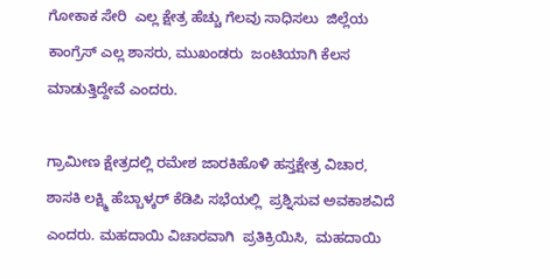ಗೋಕಾಕ ಸೇರಿ  ಎಲ್ಲ ಕ್ಷೇತ್ರ ಹೆಚ್ಚು ಗೆಲವು ಸಾಧಿಸಲು  ಜಿಲ್ಲೆಯ ಕಾಂಗ್ರೆಸ್ ಎಲ್ಲ ಶಾಸರು, ಮುಖಂಡರು  ಜಂಟಿಯಾಗಿ ಕೆಲಸ ಮಾಡುತ್ತಿದ್ದೇವೆ ಎಂದರು.

ಗ್ರಾಮೀಣ ಕ್ಷೇತ್ರದಲ್ಲಿ ರಮೇಶ ಜಾರಕಿಹೊಳಿ ಹಸ್ತಕ್ಷೇತ್ರ ವಿಚಾರ,  ಶಾಸಕಿ ಲಕ್ಷ್ಮಿ ಹೆಬ್ಬಾಳ್ಕರ್ ಕೆಡಿಪಿ ಸಭೆಯಲ್ಲಿ  ಪ್ರಶ್ನಿಸುವ ಅವಕಾಶವಿದೆ ಎಂದರು. ಮಹದಾಯಿ ವಿಚಾರವಾಗಿ  ಪ್ರತಿಕ್ರಿಯಿಸಿ,  ಮಹದಾಯಿ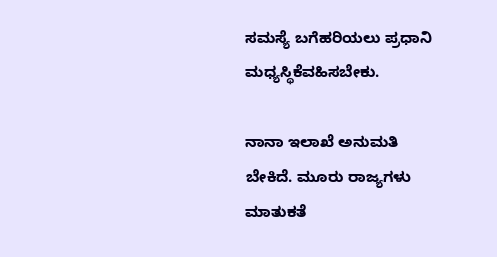ಸಮಸ್ಯೆ ಬಗೆಹರಿಯಲು ಪ್ರಧಾನಿ ಮಧ್ಯಸ್ಥಿಕೆವಹಿಸಬೇಕು.

ನಾನಾ ಇಲಾಖೆ ಅನುಮತಿ ಬೇಕಿದೆ. ಮೂರು ರಾಜ್ಯಗಳು ಮಾತುಕತೆ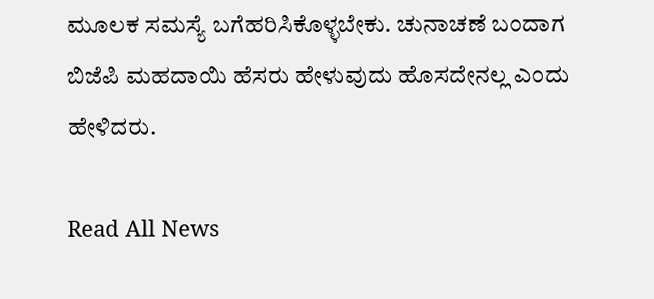ಮೂಲಕ ಸಮಸ್ಯೆ ಬಗೆಹರಿಸಿಕೊಳ್ಳಬೇಕು. ಚುನಾಚಣೆ ಬಂದಾಗ ಬಿಜೆಪಿ‌ ಮಹದಾಯಿ ಹೆಸರು ಹೇಳುವುದು ಹೊಸದೇನಲ್ಲ ಎಂದು ಹೇಳಿದರು.

Read All News